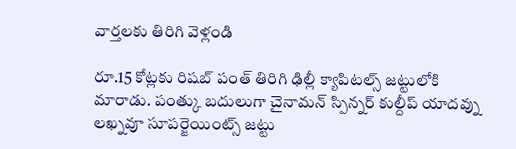వార్తలకు తిరిగి వెళ్లండి

రూ.15 కోట్లకు రిషబ్ పంత్ తిరిగి ఢిల్లీ క్యాపిటల్స్ జట్టులోకి మారాడు. పంత్కు బదులుగా చైనామన్ స్పిన్నర్ కుల్దీప్ యాదవ్ను లఖ్నవూ సూపర్జెయింట్స్ జట్టు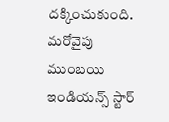దక్కించుకుంది.
మరోవైపు ముంబయి ఇండియన్స్ స్టార్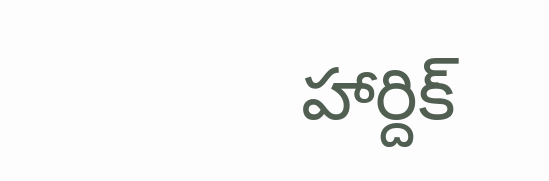హార్దిక్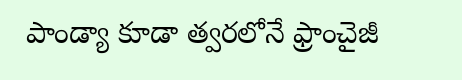పాండ్యా కూడా త్వరలోనే ఫ్రాంచైజీ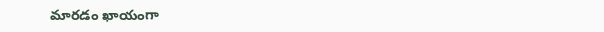మారడం ఖాయంగా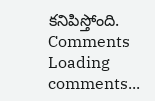కనిపిస్తోంది.
Comments
Loading comments...